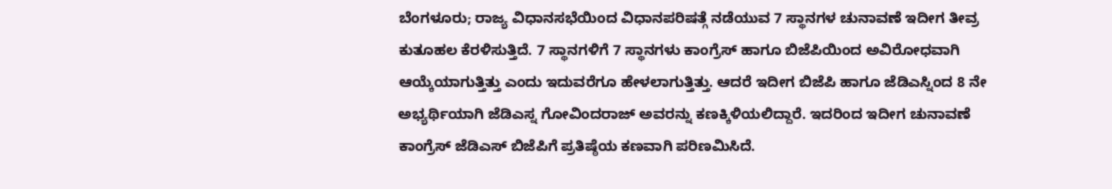ಬೆಂಗಳೂರು; ರಾಜ್ಯ ವಿಧಾನಸಭೆಯಿಂದ ವಿಧಾನಪರಿಷತ್ಗೆ ನಡೆಯುವ 7 ಸ್ಥಾನಗಳ ಚುನಾವಣೆ ಇದೀಗ ತೀವ್ರ ಕುತೂಹಲ ಕೆರಳಿಸುತ್ತಿದೆ. 7 ಸ್ಥಾನಗಳಿಗೆ 7 ಸ್ಥಾನಗಳು ಕಾಂಗ್ರೆಸ್ ಹಾಗೂ ಬಿಜೆಪಿಯಿಂದ ಅವಿರೋಧವಾಗಿ ಆಯ್ಕೆಯಾಗುತ್ತಿತ್ತು ಎಂದು ಇದುವರೆಗೂ ಹೇಳಲಾಗುತ್ತಿತ್ತು. ಆದರೆ ಇದೀಗ ಬಿಜೆಪಿ ಹಾಗೂ ಜೆಡಿಎಸ್ನಿಂದ 8 ನೇ ಅಭ್ಯರ್ಥಿಯಾಗಿ ಜೆಡಿಎಸ್ನ ಗೋವಿಂದರಾಜ್ ಅವರನ್ನು ಕಣಕ್ಕಿಳಿಯಲಿದ್ದಾರೆ. ಇದರಿಂದ ಇದೀಗ ಚುನಾವಣೆ ಕಾಂಗ್ರೆಸ್ ಜೆಡಿಎಸ್ ಬಿಜೆಪಿಗೆ ಪ್ರತಿಷ್ಠೆಯ ಕಣವಾಗಿ ಪರಿಣಮಿಸಿದೆ.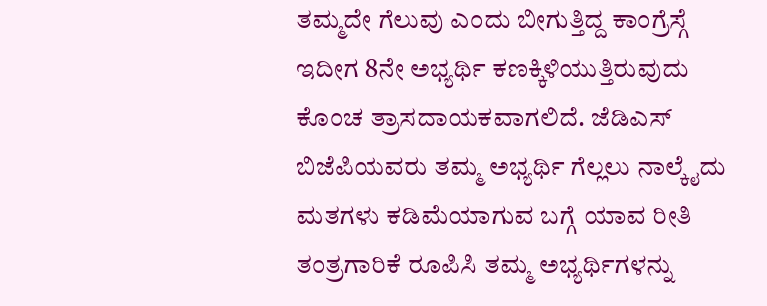ತಮ್ಮದೇ ಗೆಲುವು ಎಂದು ಬೀಗುತ್ತಿದ್ದ ಕಾಂಗ್ರೆಸ್ಗೆ ಇದೀಗ 8ನೇ ಅಭ್ಯರ್ಥಿ ಕಣಕ್ಕಿಳಿಯುತ್ತಿರುವುದು ಕೊಂಚ ತ್ರಾಸದಾಯಕವಾಗಲಿದೆ. ಜೆಡಿಎಸ್ ಬಿಜೆಪಿಯವರು ತಮ್ಮ ಅಭ್ಯರ್ಥಿ ಗೆಲ್ಲಲು ನಾಲ್ಕೈದು ಮತಗಳು ಕಡಿಮೆಯಾಗುವ ಬಗ್ಗೆ ಯಾವ ರೀತಿ ತಂತ್ರಗಾರಿಕೆ ರೂಪಿಸಿ ತಮ್ಮ ಅಭ್ಯರ್ಥಿಗಳನ್ನು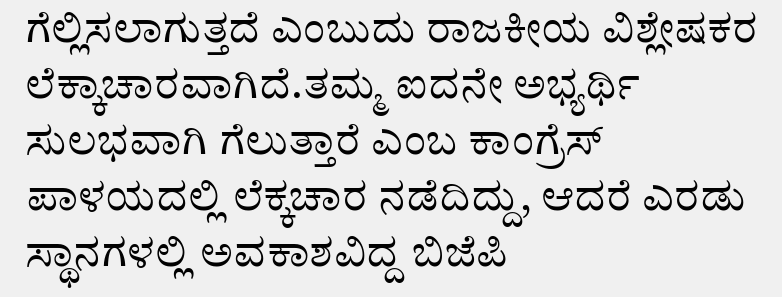ಗೆಲ್ಲಿಸಲಾಗುತ್ತದೆ ಎಂಬುದು ರಾಜಕೀಯ ವಿಶ್ಲೇಷಕರ ಲೆಕ್ಕಾಚಾರವಾಗಿದೆ.ತಮ್ಮ ಐದನೇ ಅಭ್ಯರ್ಥಿ ಸುಲಭವಾಗಿ ಗೆಲುತ್ತಾರೆ ಎಂಬ ಕಾಂಗ್ರೆಸ್ ಪಾಳಯದಲ್ಲಿ ಲೆಕ್ಕಚಾರ ನಡೆದಿದ್ದು, ಆದರೆ ಎರಡು ಸ್ಥಾನಗಳಲ್ಲಿ ಅವಕಾಶವಿದ್ದ ಬಿಜೆಪಿ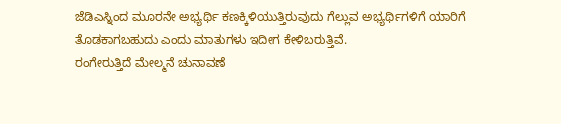ಜೆಡಿಎಸ್ನಿಂದ ಮೂರನೇ ಅಭ್ಯರ್ಥಿ ಕಣಕ್ಕಿಳಿಯುತ್ತಿರುವುದು ಗೆಲ್ಲುವ ಅಭ್ಯರ್ಥಿಗಳಿಗೆ ಯಾರಿಗೆ ತೊಡಕಾಗಬಹುದು ಎಂದು ಮಾತುಗಳು ಇದೀಗ ಕೇಳಿಬರುತ್ತಿವೆ.
ರಂಗೇರುತ್ತಿದೆ ಮೇಲ್ಮನೆ ಚುನಾವಣೆ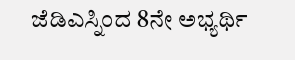ಜೆಡಿಎಸ್ನಿಂದ 8ನೇ ಅಭ್ಯರ್ಥಿ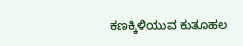ಕಣಕ್ಕಿಳಿಯುವ ಕುತೂಹಲ